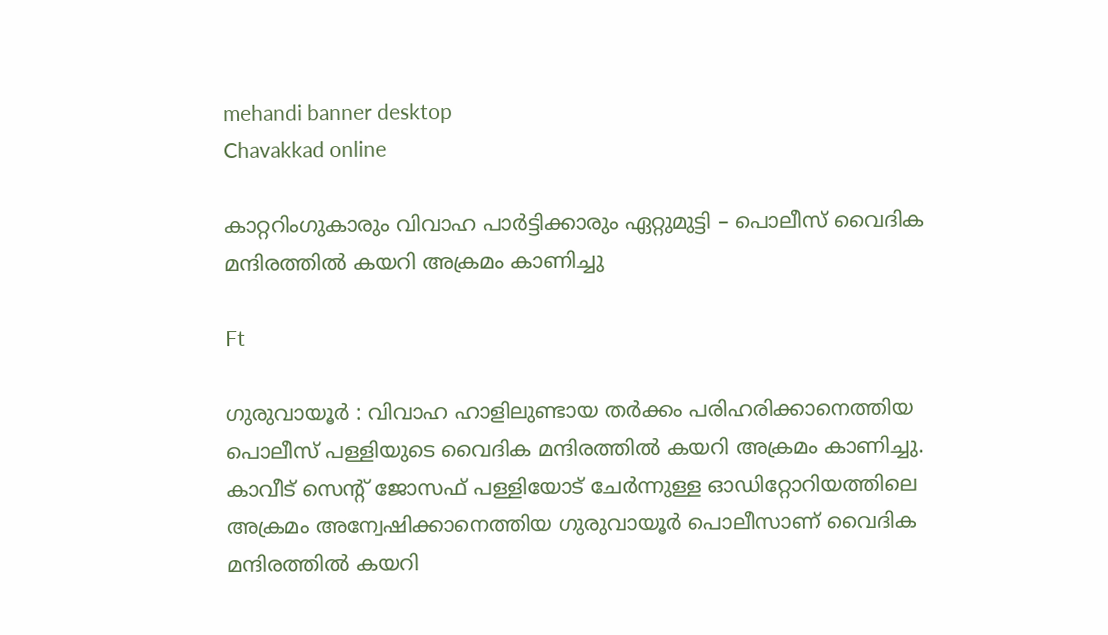mehandi banner desktop
Chavakkad online

കാറ്ററിംഗുകാരും വിവാഹ പാര്‍ട്ടിക്കാരും ഏറ്റുമുട്ടി – പൊലീസ് വൈദിക മന്ദിരത്തില്‍ കയറി അക്രമം കാണിച്ചു

Ft

ഗുരുവായൂര്‍ : വിവാഹ ഹാളിലുണ്ടായ തര്‍ക്കം പരിഹരിക്കാനെത്തിയ പൊലീസ് പള്ളിയുടെ വൈദിക മന്ദിരത്തില്‍ കയറി അക്രമം കാണിച്ചു. കാവീട് സെന്റ് ജോസഫ് പള്ളിയോട് ചേര്‍ന്നുള്ള ഓഡിറ്റോറിയത്തിലെ അക്രമം അന്വേഷിക്കാനെത്തിയ ഗുരുവായൂര്‍ പൊലീസാണ് വൈദിക മന്ദിരത്തില്‍ കയറി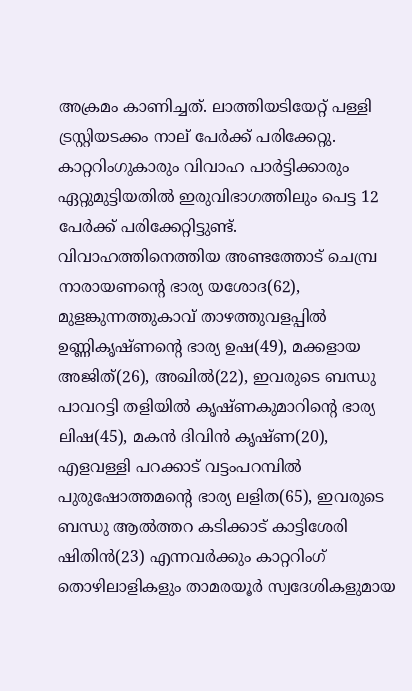അക്രമം കാണിച്ചത്. ലാത്തിയടിയേറ്റ് പള്ളി ട്രസ്റ്റിയടക്കം നാല് പേര്‍ക്ക് പരിക്കേറ്റു.
കാറ്ററിംഗുകാരും വിവാഹ പാര്‍ട്ടിക്കാരും ഏറ്റുമുട്ടിയതില്‍ ഇരുവിഭാഗത്തിലും പെട്ട 12 പേര്‍ക്ക് പരിക്കേറ്റിട്ടുണ്ട്. വിവാഹത്തിനെത്തിയ അണ്ടത്തോട് ചെമ്പ്ര നാരായണന്റെ ഭാര്യ യശോദ(62), മുളങ്കുന്നത്തുകാവ് താഴത്തുവളപ്പില്‍ ഉണ്ണികൃഷ്ണന്റെ ഭാര്യ ഉഷ(49), മക്കളായ അജിത്(26), അഖില്‍(22), ഇവരുടെ ബന്ധു പാവറട്ടി തളിയില്‍ കൃഷ്ണകുമാറിന്റെ ഭാര്യ ലിഷ(45), മകന്‍ ദിവിന്‍ കൃഷ്ണ(20), എളവള്ളി പറക്കാട് വട്ടംപറമ്പില്‍ പുരുഷോത്തമന്റെ ഭാര്യ ലളിത(65), ഇവരുടെ ബന്ധു ആല്‍ത്തറ കടിക്കാട് കാട്ടിശേരി ഷിതിന്‍(23) എന്നവര്‍ക്കും കാറ്ററിംഗ് തൊഴിലാളികളും താമരയൂര്‍ സ്വദേശികളുമായ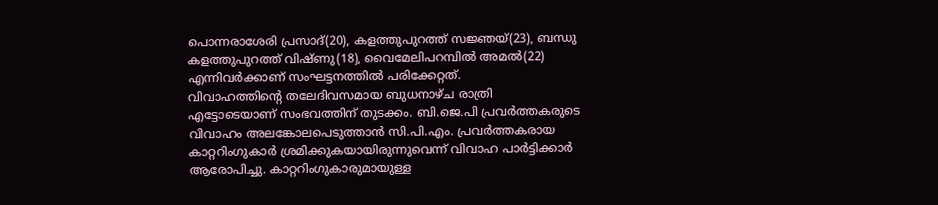പൊന്നരാശേരി പ്രസാദ്(20), കളത്തുപുറത്ത് സജ്ഞയ്(23), ബന്ധു കളത്തുപുറത്ത് വിഷ്ണു(18), വൈമേലിപറമ്പില്‍ അമല്‍(22) എന്നിവര്‍ക്കാണ് സംഘട്ടനത്തില്‍ പരിക്കേറ്റത്.
വിവാഹത്തിന്റെ തലേദിവസമായ ബുധനാഴ്ച രാത്രി എട്ടോടെയാണ് സംഭവത്തിന് തുടക്കം. ബി.ജെ.പി പ്രവര്‍ത്തകരുടെ വിവാഹം അലങ്കോലപെടുത്താന്‍ സി.പി.എം. പ്രവര്‍ത്തകരായ കാറ്ററിംഗുകാര്‍ ശ്രമിക്കുകയായിരുന്നുവെന്ന് വിവാഹ പാര്‍ട്ടിക്കാര്‍ ആരോപിച്ചു. കാറ്ററിംഗുകാരുമായുള്ള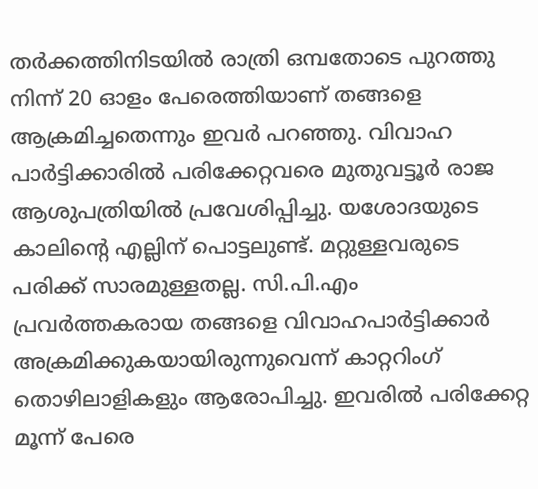തര്‍ക്കത്തിനിടയില്‍ രാത്രി ഒമ്പതോടെ പുറത്തു നിന്ന് 20 ഓളം പേരെത്തിയാണ് തങ്ങളെ ആക്രമിച്ചതെന്നും ഇവര്‍ പറഞ്ഞു. വിവാഹ പാര്‍ട്ടിക്കാരില്‍ പരിക്കേറ്റവരെ മുതുവട്ടൂര്‍ രാജ ആശുപത്രിയില്‍ പ്രവേശിപ്പിച്ചു. യശോദയുടെ കാലിന്റെ എല്ലിന് പൊട്ടലുണ്ട്. മറ്റുള്ളവരുടെ പരിക്ക് സാരമുള്ളതല്ല. സി.പി.എം പ്രവര്‍ത്തകരായ തങ്ങളെ വിവാഹപാര്‍ട്ടിക്കാര്‍ അക്രമിക്കുകയായിരുന്നുവെന്ന് കാറ്ററിംഗ് തൊഴിലാളികളും ആരോപിച്ചു. ഇവരില്‍ പരിക്കേറ്റ മൂന്ന് പേരെ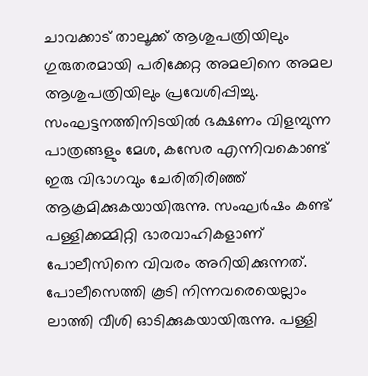ചാവക്കാട് താലൂക്ക് ആശുപത്രിയിലും ഗുരുതരമായി പരിക്കേറ്റ അമലിനെ അമല ആശുപത്രിയിലും പ്രവേശിപ്പിച്ചു. സംഘട്ടനത്തിനിടയില്‍ ഭക്ഷണം വിളമ്പുന്ന പാത്രങ്ങളും മേശ, കസേര എന്നിവകൊണ്ട് ഇരു വിഭാഗവും ചേരിതിരിഞ്ഞ് ആക്രമിക്കുകയായിരുന്നു. സംഘര്‍ഷം കണ്ട് പള്ളിക്കമ്മിറ്റി ഭാരവാഹികളാണ് പോലീസിനെ വിവരം അറിയിക്കുന്നത്. പോലീസെത്തി കൂടി നിന്നവരെയെല്ലാം ലാത്തി വീശി ഓടിക്കുകയായിരുന്നു. പള്ളി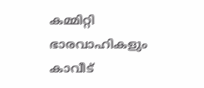കമ്മിറ്റി ഭാരവാഹികളും കാവീട്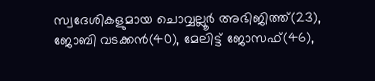സ്വദേശികളുമായ ചൊവ്വല്ലൂര്‍ അഭിജിത്ത്(23), ജോബി വടക്കന്‍(40), മേലിട്ട് ജോസഫ്(46),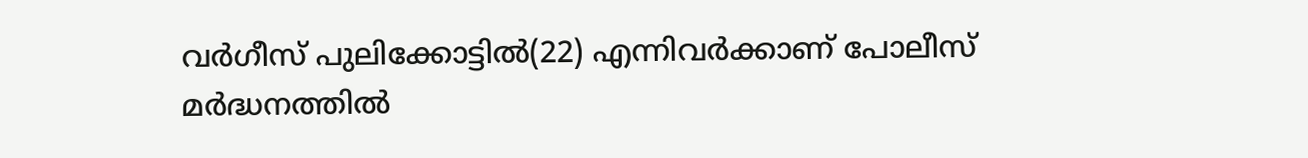വര്‍ഗീസ് പുലിക്കോട്ടില്‍(22) എന്നിവര്‍ക്കാണ് പോലീസ് മര്‍ദ്ധനത്തില്‍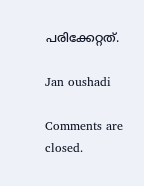പരിക്കേറ്റത്.

Jan oushadi

Comments are closed.